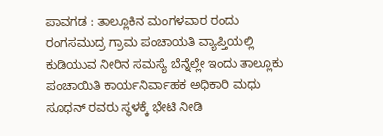ಪಾವಗಡ : ತಾಲ್ಲೂಕಿನ ಮಂಗಳವಾರ ರಂದು ರಂಗಸಮುದ್ರ ಗ್ರಾಮ ಪಂಚಾಯತಿ ವ್ಯಾಪ್ತಿಯಲ್ಲಿ ಕುಡಿಯುವ ನೀರಿನ ಸಮಸ್ಯೆ ಬೆನ್ನೆಲ್ಲೇ ಇಂದು ತಾಲ್ಲೂಕು ಪಂಚಾಯಿತಿ ಕಾರ್ಯನಿರ್ವಾಹಕ ಅಧಿಕಾರಿ ಮಧು ಸೂಧನ್ ರವರು ಸ್ಥಳಕ್ಕೆ ಭೇಟಿ ನೀಡಿ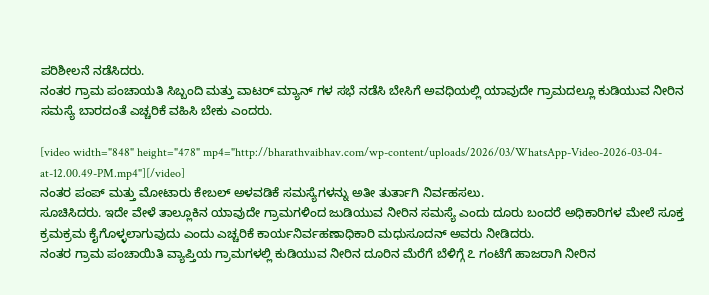ಪರಿಶೀಲನೆ ನಡೆಸಿದರು.
ನಂತರ ಗ್ರಾಮ ಪಂಚಾಯತಿ ಸಿಬ್ಬಂದಿ ಮತ್ತು ವಾಟರ್ ಮ್ಯಾನ್ ಗಳ ಸಭೆ ನಡೆಸಿ ಬೇಸಿಗೆ ಅವಧಿಯಲ್ಲಿ ಯಾವುದೇ ಗ್ರಾಮದಲ್ಲೂ ಕುಡಿಯುವ ನೀರಿನ ಸಮಸ್ಯೆ ಬಾರದಂತೆ ಎಚ್ಚರಿಕೆ ವಹಿಸಿ ಬೇಕು ಎಂದರು.

[video width="848" height="478" mp4="http://bharathvaibhav.com/wp-content/uploads/2026/03/WhatsApp-Video-2026-03-04-at-12.00.49-PM.mp4"][/video]
ನಂತರ ಪಂಪ್ ಮತ್ತು ಮೋಟಾರು ಕೇಬಲ್ ಅಳವಡಿಕೆ ಸಮಸ್ಯೆಗಳನ್ನು ಅತೀ ತುರ್ತಾಗಿ ನಿರ್ವಹಸಲು.
ಸೂಚಿಸಿದರು. ಇದೇ ವೇಳೆ ತಾಲ್ಲೂಕಿನ ಯಾವುದೇ ಗ್ರಾಮಗಳಿಂದ ಜುಡಿಯುವ ನೀರಿನ ಸಮಸ್ಯೆ ಎಂದು ದೂರು ಬಂದರೆ ಅಧಿಕಾರಿಗಳ ಮೇಲೆ ಸೂಕ್ತ ಕ್ರಮಕ್ರಮ ಕೈಗೊಳ್ಳಲಾಗುವುದು ಎಂದು ಎಚ್ಚರಿಕೆ ಕಾರ್ಯನಿರ್ವಹಣಾಧಿಕಾರಿ ಮಧುಸೂದನ್ ಅವರು ನೀಡಿದರು.
ನಂತರ ಗ್ರಾಮ ಪಂಚಾಯಿತಿ ವ್ಯಾಪ್ತಿಯ ಗ್ರಾಮಗಳಲ್ಲಿ ಕುಡಿಯುವ ನೀರಿನ ದೂರಿನ ಮೆರೆಗೆ ಬೆಳಿಗ್ಗೆ ೭ ಗಂಟೆಗೆ ಹಾಜರಾಗಿ ನೀರಿನ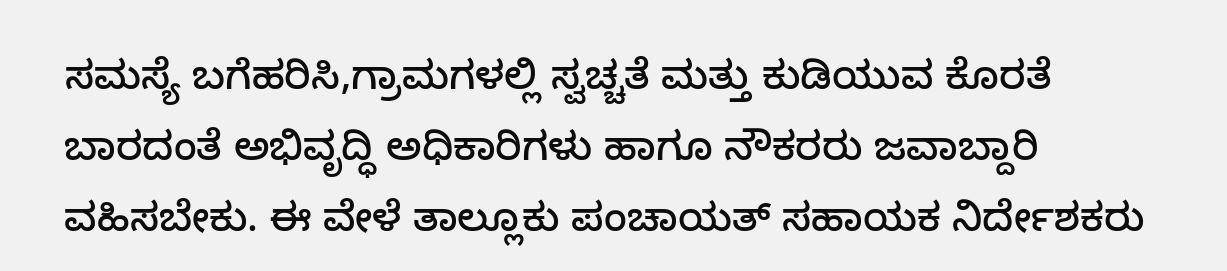ಸಮಸ್ಯೆ ಬಗೆಹರಿಸಿ,ಗ್ರಾಮಗಳಲ್ಲಿ ಸ್ವಚ್ಚತೆ ಮತ್ತು ಕುಡಿಯುವ ಕೊರತೆ ಬಾರದಂತೆ ಅಭಿವೃದ್ಧಿ ಅಧಿಕಾರಿಗಳು ಹಾಗೂ ನೌಕರರು ಜವಾಬ್ದಾರಿ ವಹಿಸಬೇಕು. ಈ ವೇಳೆ ತಾಲ್ಲೂಕು ಪಂಚಾಯತ್ ಸಹಾಯಕ ನಿರ್ದೇಶಕರು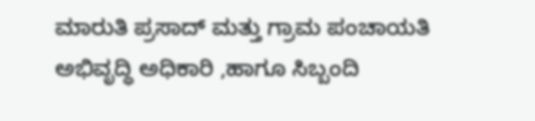ಮಾರುತಿ ಪ್ರಸಾದ್ ಮತ್ತು ಗ್ರಾಮ ಪಂಚಾಯತಿ ಅಭಿವೃದ್ಧಿ ಅಧಿಕಾರಿ ,ಹಾಗೂ ಸಿಬ್ಬಂದಿ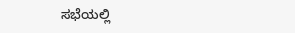ಸಭೆಯಲ್ಲಿ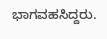ಭಾಗವಹಸಿದ್ದರು.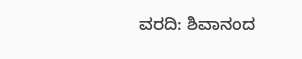ವರದಿ: ಶಿವಾನಂದ